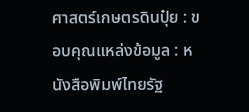ศาสตร์เกษตรดินปุ๋ย : ขอบคุณแหล่งข้อมูล : หนังสือพิมพ์ไทยรัฐ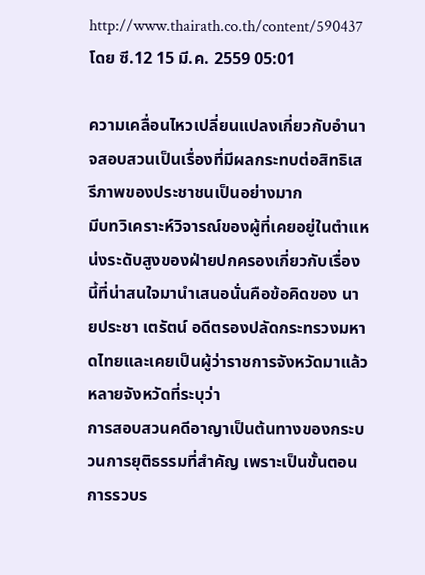http://www.thairath.co.th/content/590437
โดย ซี.12 15 มี.ค. 2559 05:01

ความเคลื่อนไหวเปลี่ยนแปลงเกี่ยวกับอำนาจสอบสวนเป็นเรื่องที่มีผลกระทบต่อสิทธิเสรีภาพของประชาชนเป็นอย่างมาก
มีบทวิเคราะห์วิจารณ์ของผู้ที่เคยอยู่ในตำแหน่งระดับสูงของฝ่ายปกครองเกี่ยวกับเรื่องนี้ที่น่าสนใจมานำเสนอนั่นคือข้อคิดของ นายประชา เตรัตน์ อดีตรองปลัดกระทรวงมหาดไทยและเคยเป็นผู้ว่าราชการจังหวัดมาแล้วหลายจังหวัดที่ระบุว่า
การสอบสวนคดีอาญาเป็นต้นทางของกระบวนการยุติธรรมที่สำคัญ เพราะเป็นขั้นตอนการรวบร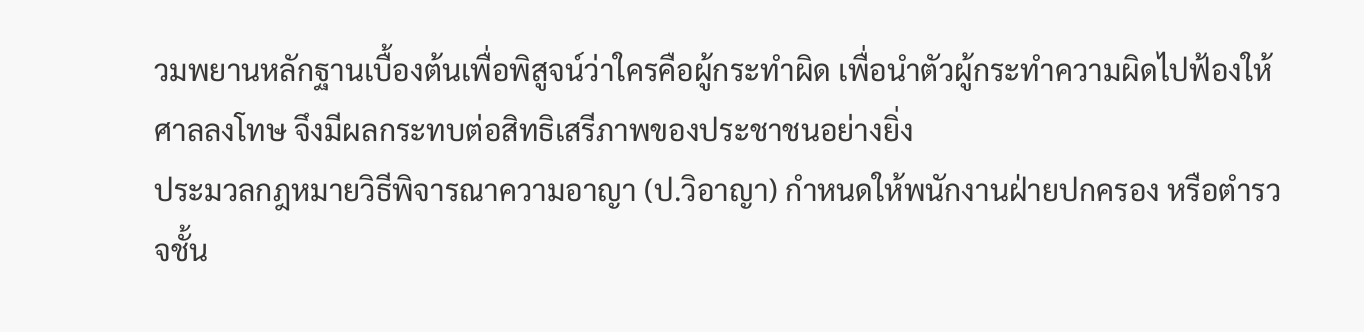วมพยานหลักฐานเบื้องต้นเพื่อพิสูจน์ว่าใครคือผู้กระทำผิด เพื่อนำตัวผู้กระทำความผิดไปฟ้องให้ศาลลงโทษ จึงมีผลกระทบต่อสิทธิเสรีภาพของประชาชนอย่างยิ่ง
ประมวลกฎหมายวิธีพิจารณาความอาญา (ป.วิอาญา) กำหนดให้พนักงานฝ่ายปกครอง หรือตำรวจชั้น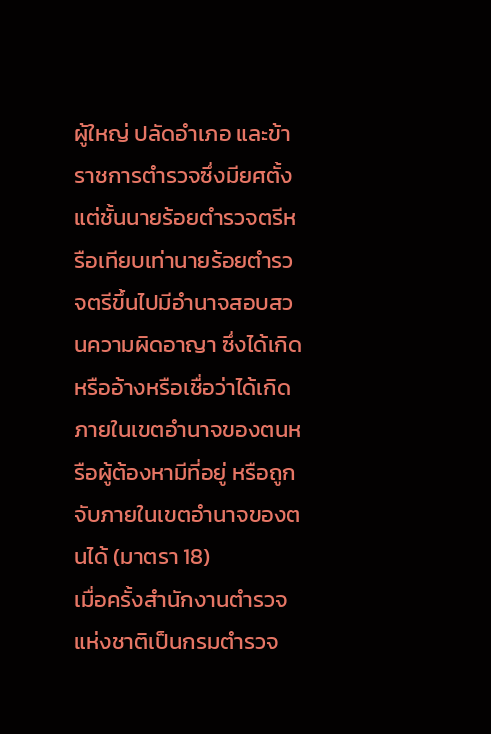ผู้ใหญ่ ปลัดอำเภอ และข้าราชการตำรวจซึ่งมียศตั้งแต่ชั้นนายร้อยตำรวจตรีหรือเทียบเท่านายร้อยตำรวจตรีขึ้นไปมีอำนาจสอบสวนความผิดอาญา ซึ่งได้เกิดหรืออ้างหรือเชื่อว่าได้เกิดภายในเขตอำนาจของตนหรือผู้ต้องหามีที่อยู่ หรือถูกจับภายในเขตอำนาจของตนได้ (มาตรา 18)
เมื่อครั้งสำนักงานตำรวจแห่งชาติเป็นกรมตำรวจ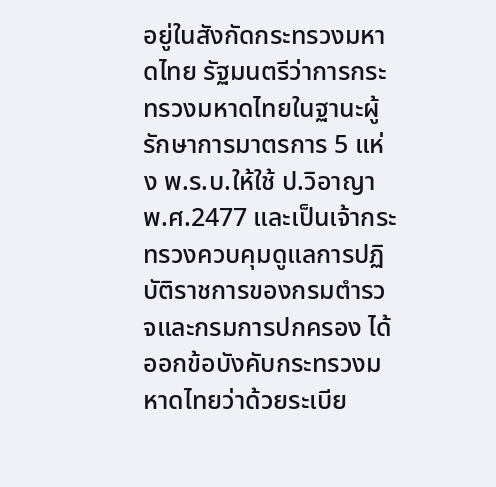อยู่ในสังกัดกระทรวงมหาดไทย รัฐมนตรีว่าการกระทรวงมหาดไทยในฐานะผู้รักษาการมาตรการ 5 แห่ง พ.ร.บ.ให้ใช้ ป.วิอาญา พ.ศ.2477 และเป็นเจ้ากระทรวงควบคุมดูแลการปฏิบัติราชการของกรมตำรวจและกรมการปกครอง ได้ออกข้อบังคับกระทรวงมหาดไทยว่าด้วยระเบีย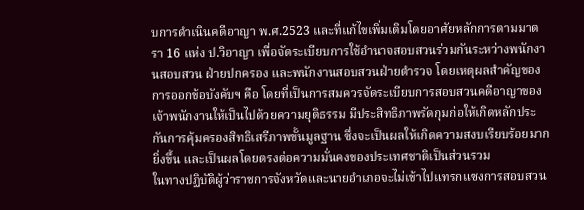บการดำเนินคดีอาญา พ.ศ.2523 และที่แก้ไขเพิ่มเติมโดยอาศัยหลักการตามมาตรา 16 แห่ง ป.วิอาญา เพื่อจัดระเบียบการใช้อำนาจสอบสวนร่วมกันระหว่างพนักงานสอบสวน ฝ่ายปกครอง และพนักงานสอบสวนฝ่ายตำรวจ โดยเหตุผลสำคัญของการออกข้อบังคับฯ คือ โดยที่เป็นการสมควรจัดระเบียบการสอบสวนคดีอาญาของเจ้าพนักงานให้เป็นไปด้วยความยุติธรรม มีประสิทธิภาพรัดกุมก่อให้เกิดหลักประกันการคุ้มครองสิทธิเสรีภาพขั้นมูลฐาน ซึ่งจะเป็นผลให้เกิดความสงบเรียบร้อยมากยิ่งขึ้น และเป็นผลโดยตรงต่อความมั่นคงของประเทศชาติเป็นส่วนรวม
ในทางปฏิบัติผู้ว่าราชการจังหวัดและนายอำเภอจะไม่เข้าไปแทรกแซงการสอบสวน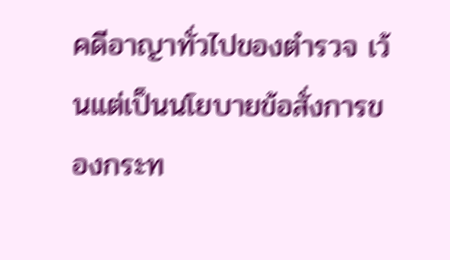คดีอาญาทั่วไปของตำรวจ เว้นแต่เป็นนโยบายข้อสั่งการของกระท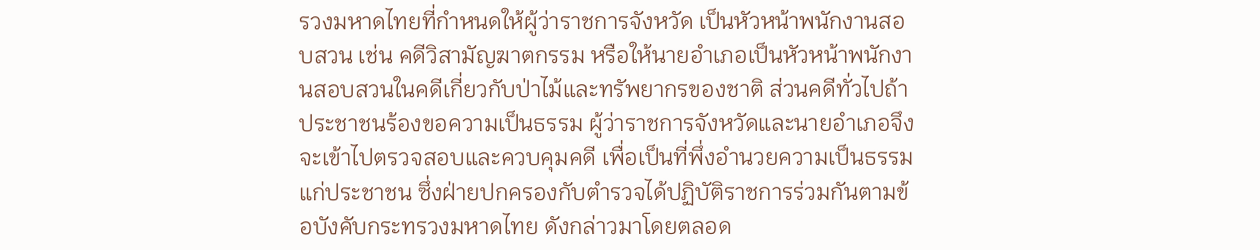รวงมหาดไทยที่กำหนดให้ผู้ว่าราชการจังหวัด เป็นหัวหน้าพนักงานสอบสวน เช่น คดีวิสามัญฆาตกรรม หรือให้นายอำเภอเป็นหัวหน้าพนักงานสอบสวนในคดีเกี่ยวกับป่าไม้และทรัพยากรของชาติ ส่วนคดีทั่วไปถ้าประชาชนร้องขอความเป็นธรรม ผู้ว่าราชการจังหวัดและนายอำเภอจึงจะเข้าไปตรวจสอบและควบคุมคดี เพื่อเป็นที่พึ่งอำนวยความเป็นธรรมแก่ประชาชน ซึ่งฝ่ายปกครองกับตำรวจได้ปฏิบัติราชการร่วมกันตามข้อบังคับกระทรวงมหาดไทย ดังกล่าวมาโดยตลอด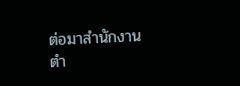ต่อมาสำนักงานตำ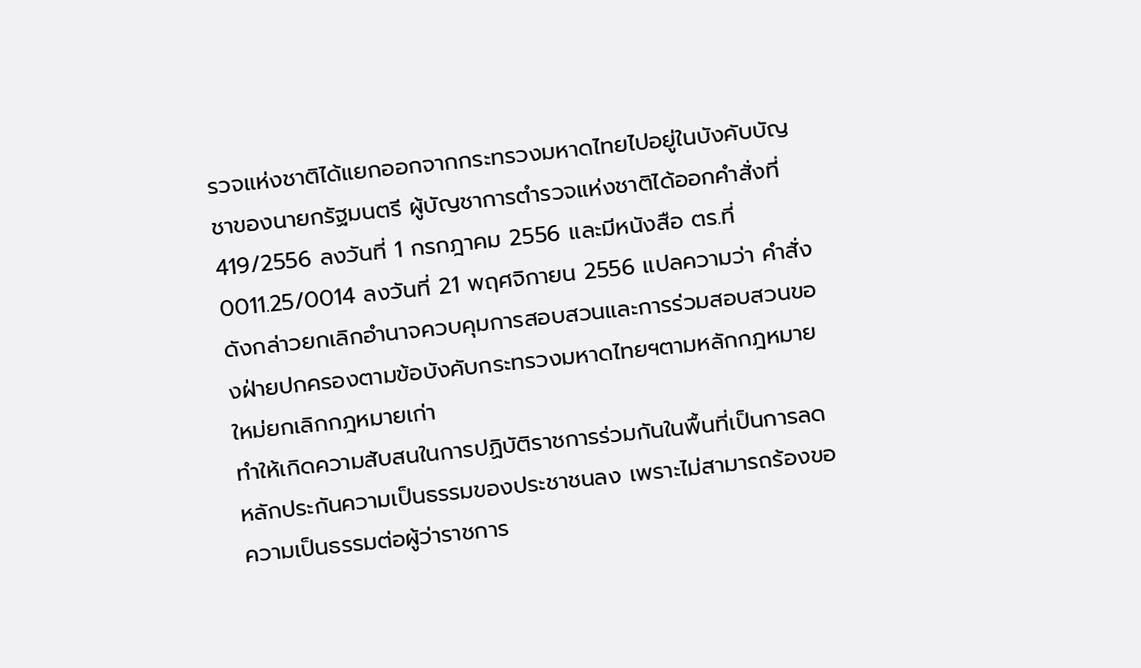รวจแห่งชาติได้แยกออกจากกระทรวงมหาดไทยไปอยู่ในบังคับบัญชาของนายกรัฐมนตรี ผู้บัญชาการตำรวจแห่งชาติได้ออกคำสั่งที่ 419/2556 ลงวันที่ 1 กรกฎาคม 2556 และมีหนังสือ ตร.ที่ 0011.25/0014 ลงวันที่ 21 พฤศจิกายน 2556 แปลความว่า คำสั่งดังกล่าวยกเลิกอำนาจควบคุมการสอบสวนและการร่วมสอบสวนของฝ่ายปกครองตามข้อบังคับกระทรวงมหาดไทยฯตามหลักกฎหมายใหม่ยกเลิกกฎหมายเก่า
ทำให้เกิดความสับสนในการปฏิบัติราชการร่วมกันในพื้นที่เป็นการลดหลักประกันความเป็นธรรมของประชาชนลง เพราะไม่สามารถร้องขอความเป็นธรรมต่อผู้ว่าราชการ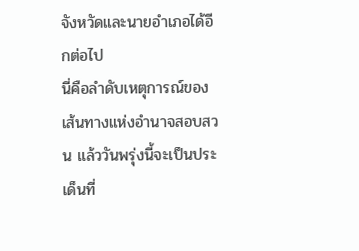จังหวัดและนายอำเภอได้อีกต่อไป
นี่คือลำดับเหตุการณ์ของเส้นทางแห่งอำนาจสอบสวน แล้ววันพรุ่งนี้จะเป็นประเด็นที่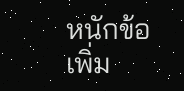หนักข้อเพิ่ม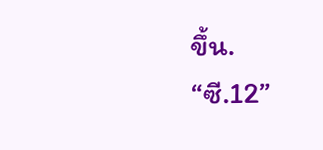ขึ้น.
“ซี.12”